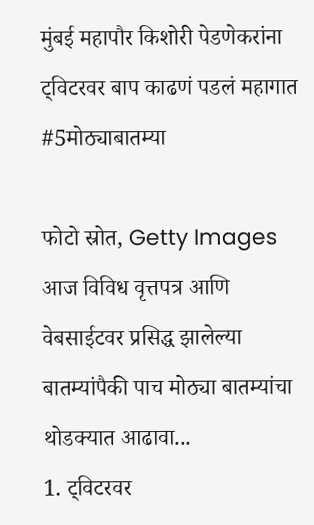मुंबई महापौर किशोरी पेडणेकरांना ट्विटरवर बाप काढणं पडलं महागात #5मोठ्याबातम्या

फोटो स्रोत, Getty Images
आज विविध वृत्तपत्र आणि वेबसाईटवर प्रसिद्ध झालेल्या बातम्यांपैकी पाच मोठ्या बातम्यांचा थोडक्यात आढावा...
1. ट्विटरवर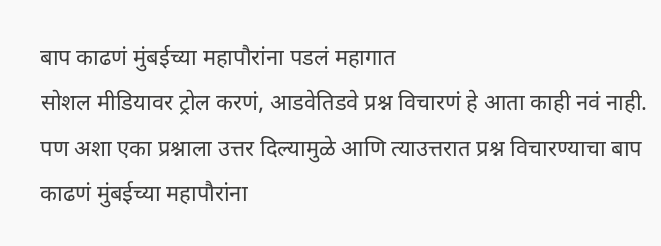बाप काढणं मुंबईच्या महापौरांना पडलं महागात
सोशल मीडियावर ट्रोल करणं, आडवेतिडवे प्रश्न विचारणं हे आता काही नवं नाही. पण अशा एका प्रश्नाला उत्तर दिल्यामुळे आणि त्याउत्तरात प्रश्न विचारण्याचा बाप काढणं मुंबईच्या महापौरांना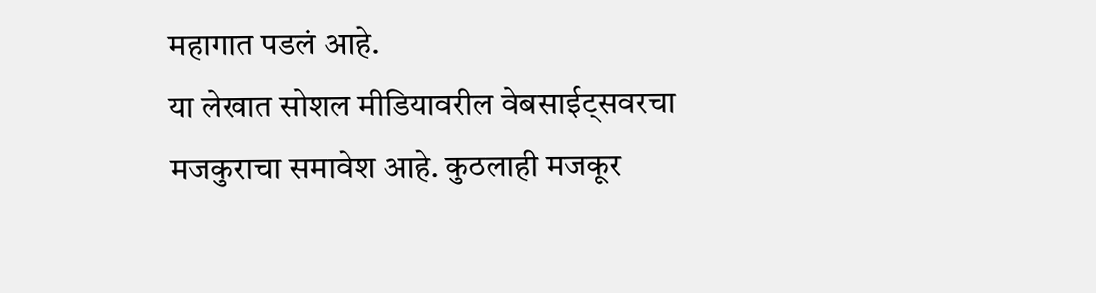महागात पडलं आहे.
या लेखात सोशल मीडियावरील वेबसाईट्सवरचा मजकुराचा समावेश आहे. कुठलाही मजकूर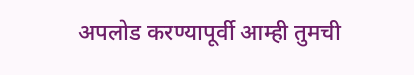अपलोड करण्यापूर्वी आम्ही तुमची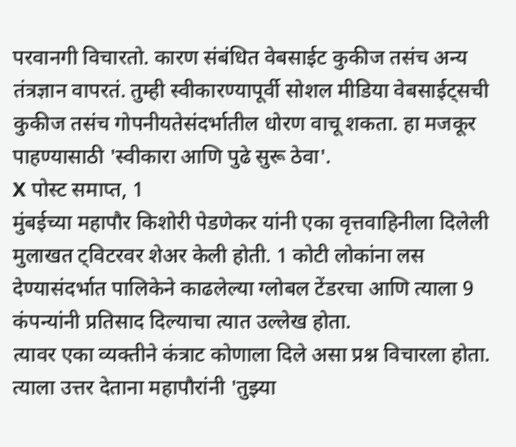परवानगी विचारतो. कारण संबंधित वेबसाईट कुकीज तसंच अन्य तंत्रज्ञान वापरतं. तुम्ही स्वीकारण्यापूर्वी सोशल मीडिया वेबसाईट्सची कुकीज तसंच गोपनीयतेसंदर्भातील धोरण वाचू शकता. हा मजकूर पाहण्यासाठी 'स्वीकारा आणि पुढे सुरू ठेवा'.
X पोस्ट समाप्त, 1
मुंबईच्या महापौर किशोरी पेडणेकर यांनी एका वृत्तवाहिनीला दिलेली मुलाखत ट्विटरवर शेअर केली होती. 1 कोटी लोकांना लस देण्यासंदर्भात पालिकेने काढलेल्या ग्लोबल टेंडरचा आणि त्याला 9 कंपन्यांनी प्रतिसाद दिल्याचा त्यात उल्लेख होता.
त्यावर एका व्यक्तीने कंत्राट कोणाला दिले असा प्रश्न विचारला होता. त्याला उत्तर देताना महापौरांनी 'तुझ्या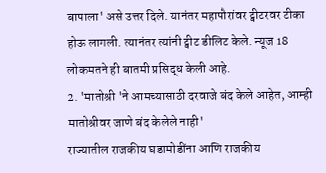बापाला' असे उत्तर दिले. यानंतर महापौरांवर ट्वीटरवर टीका होऊ लागली. त्यानंतर त्यांनी ट्वीट डीलिट केले. न्यूज 18 लोकमतने ही बातमी प्रसिद्ध केली आहे.
2. 'मातोश्री 'ने आमच्यासाठी दरवाजे बंद केले आहेत, आम्ही मातोश्रीवर जाणे बंद केलेले नाही'
राज्यातील राजकीय घडामोडींना आणि राजकीय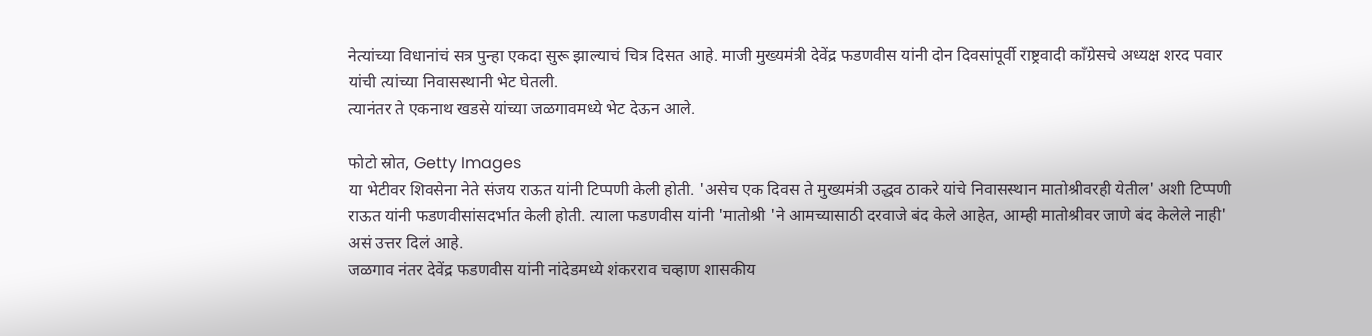नेत्यांच्या विधानांचं सत्र पुन्हा एकदा सुरू झाल्याचं चित्र दिसत आहे. माजी मुख्यमंत्री देवेंद्र फडणवीस यांनी दोन दिवसांपूर्वी राष्ट्रवादी काँग्रेसचे अध्यक्ष शरद पवार यांची त्यांच्या निवासस्थानी भेट घेतली.
त्यानंतर ते एकनाथ खडसे यांच्या जळगावमध्ये भेट देऊन आले.

फोटो स्रोत, Getty Images
या भेटीवर शिवसेना नेते संजय राऊत यांनी टिप्पणी केली होती. 'असेच एक दिवस ते मुख्यमंत्री उद्धव ठाकरे यांचे निवासस्थान मातोश्रीवरही येतील' अशी टिप्पणी राऊत यांनी फडणवीसांसदर्भात केली होती. त्याला फडणवीस यांनी 'मातोश्री 'ने आमच्यासाठी दरवाजे बंद केले आहेत, आम्ही मातोश्रीवर जाणे बंद केलेले नाही' असं उत्तर दिलं आहे.
जळगाव नंतर देवेंद्र फडणवीस यांनी नांदेडमध्ये शंकरराव चव्हाण शासकीय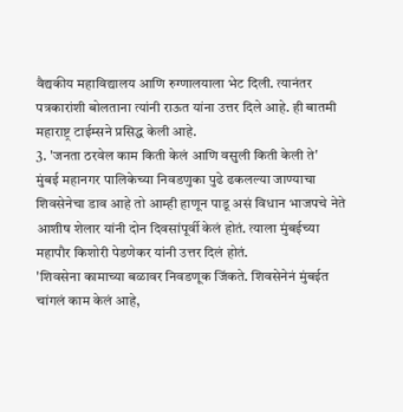वैद्यकीय महाविद्यालय आणि रुग्णालयाला भेट दिली. त्यानंतर पत्रकारांशी बोलताना त्यांनी राऊत यांना उत्तर दिले आहे. ही बातमी महाराष्ट्र टाईम्सने प्रसिद्ध केली आहे.
3. 'जनता ठरवेल काम किती केलं आणि वसुली किती केली ते'
मुंबई महानगर पालिकेच्या निवडणुका पुढे ढकलल्या जाण्याचा शिवसेनेचा डाव आहे तो आम्ही हाणून पाडू असं विधान भाजपचे नेते आशीष शेलार यांनी दोन दिवसांपूर्वी केलं होतं. त्याला मुंबईच्या महापौर किशोरी पेडणेकर यांनी उत्तर दिलं होतं.
'शिवसेना कामाच्या बळावर निवडणूक जिंकते. शिवसेनेनं मुंबईत चांगलं काम केलं आहे,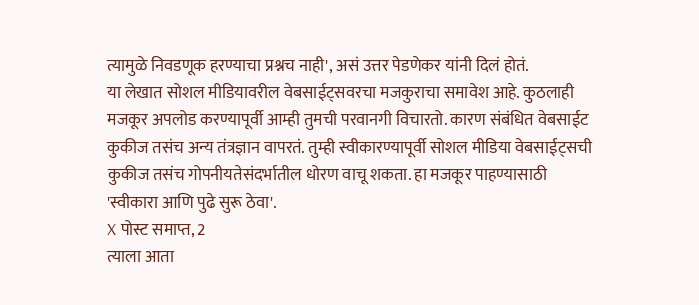त्यामुळे निवडणूक हरण्याचा प्रश्नच नाही', असं उत्तर पेडणेकर यांनी दिलं होतं.
या लेखात सोशल मीडियावरील वेबसाईट्सवरचा मजकुराचा समावेश आहे. कुठलाही मजकूर अपलोड करण्यापूर्वी आम्ही तुमची परवानगी विचारतो. कारण संबंधित वेबसाईट कुकीज तसंच अन्य तंत्रज्ञान वापरतं. तुम्ही स्वीकारण्यापूर्वी सोशल मीडिया वेबसाईट्सची कुकीज तसंच गोपनीयतेसंदर्भातील धोरण वाचू शकता. हा मजकूर पाहण्यासाठी 'स्वीकारा आणि पुढे सुरू ठेवा'.
X पोस्ट समाप्त, 2
त्याला आता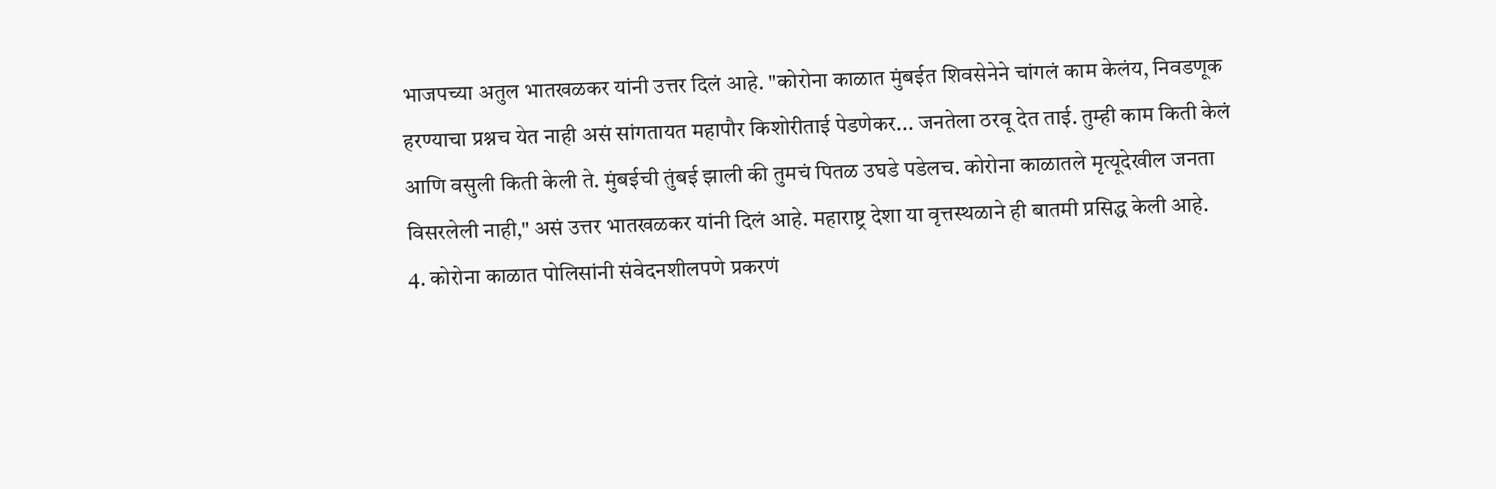भाजपच्या अतुल भातखळकर यांनी उत्तर दिलं आहे. "कोरोना काळात मुंबईत शिवसेनेने चांगलं काम केलंय, निवडणूक हरण्याचा प्रश्नच येत नाही असं सांगतायत महापौर किशोरीताई पेडणेकर... जनतेला ठरवू देत ताई. तुम्ही काम किती केलं आणि वसुली किती केली ते. मुंबईची तुंबई झाली की तुमचं पितळ उघडे पडेलच. कोरोना काळातले मृत्यूदेखील जनता विसरलेली नाही," असं उत्तर भातखळकर यांनी दिलं आहे. महाराष्ट्र देशा या वृत्तस्थळाने ही बातमी प्रसिद्ध केली आहे.
4. कोरोना काळात पोलिसांनी संवेदनशीलपणे प्रकरणं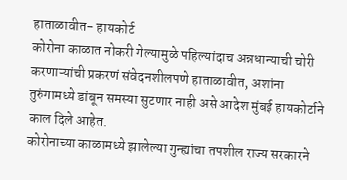हाताळावीत- हायकोर्ट
कोरोना काळात नोकरी गेल्यामुळे पहिल्यांदाच अन्नधान्याची चोरी करणाऱ्यांची प्रकरणं संवेदनशीलपणे हाताळावीत, अशांना तुरुंगामध्ये डांबून समस्या सुटणार नाही असे आदेश मुंबई हायकोर्टाने काल दिले आहेत.
कोरोनाच्या काळामध्ये झालेल्या गुन्ह्यांचा तपशील राज्य सरकारने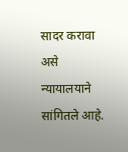सादर करावा असे न्यायालयाने सांगितले आहे.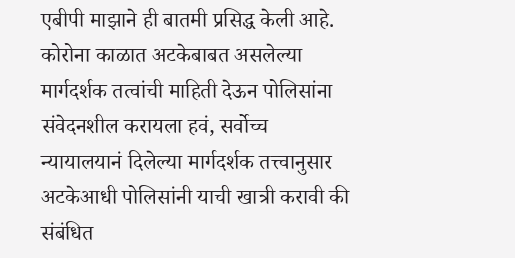एबीपी माझाने ही बातमी प्रसिद्ध केली आहे.
कोरोना काळात अटकेबाबत असलेल्या मार्गदर्शक तत्वांची माहिती देऊन पोलिसांना संवेदनशील करायला हवं, सर्वोच्च न्यायालयानं दिलेल्या मार्गदर्शक तत्त्वानुसार अटकेआधी पोलिसांनी याची खात्री करावी की संबंधित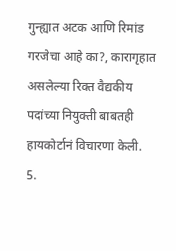गुन्ह्यात अटक आणि रिमांड गरजेचा आहे का?, कारागृहात असलेल्या रिक्त वैद्यकीय पदांच्या नियुक्ती बाबतही हायकोर्टानं विचारणा केली.
5.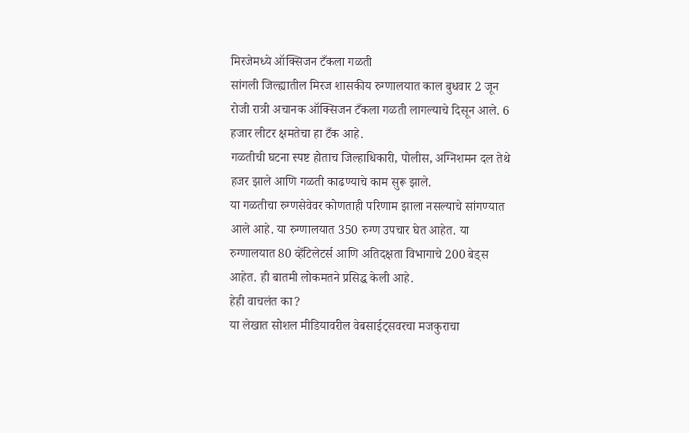मिरजेमध्ये ऑक्सिजन टँकला गळती
सांगली जिल्ह्यातील मिरज शासकीय रुग्णालयात काल बुधवार 2 जून रोजी रात्री अचानक ऑक्सिजन टँकला गळती लागल्याचे दिसून आले. 6 हजार लीटर क्षमतेचा हा टँक आहे.
गळतीची घटना स्पष्ट होताच जिल्हाधिकारी, पोलीस, अग्निशमन दल तेथे हजर झाले आणि गळती काढण्याचे काम सुरू झाले.
या गळतीचा रुग्णसेवेवर कोणताही परिणाम झाला नसल्याचे सांगण्यात आले आहे. या रुग्णालयात 350 रुग्ण उपचार घेत आहेत. या रुग्णालयात 80 व्हेंटिलेटर्स आणि अतिदक्षता विभागाचे 200 बेड्स आहेत. ही बातमी लोकमतने प्रसिद्ध केली आहे.
हेही वाचलंत का?
या लेखात सोशल मीडियावरील वेबसाईट्सवरचा मजकुराचा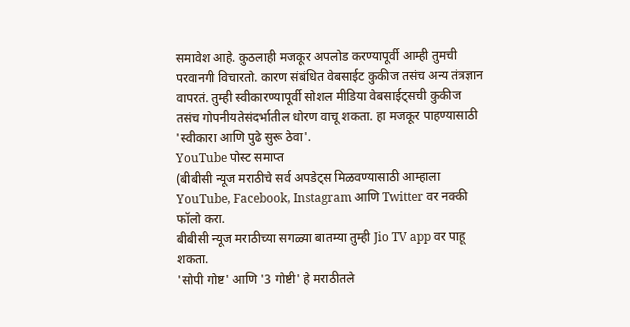समावेश आहे. कुठलाही मजकूर अपलोड करण्यापूर्वी आम्ही तुमची परवानगी विचारतो. कारण संबंधित वेबसाईट कुकीज तसंच अन्य तंत्रज्ञान वापरतं. तुम्ही स्वीकारण्यापूर्वी सोशल मीडिया वेबसाईट्सची कुकीज तसंच गोपनीयतेसंदर्भातील धोरण वाचू शकता. हा मजकूर पाहण्यासाठी 'स्वीकारा आणि पुढे सुरू ठेवा'.
YouTube पोस्ट समाप्त
(बीबीसी न्यूज मराठीचे सर्व अपडेट्स मिळवण्यासाठी आम्हाला YouTube, Facebook, Instagram आणि Twitter वर नक्की फॉलो करा.
बीबीसी न्यूज मराठीच्या सगळ्या बातम्या तुम्ही Jio TV app वर पाहू शकता.
'सोपी गोष्ट' आणि '3 गोष्टी' हे मराठीतले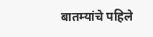बातम्यांचे पहिले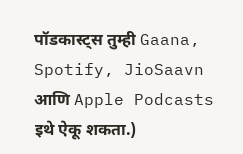पॉडकास्ट्स तुम्ही Gaana, Spotify, JioSaavn आणि Apple Podcasts इथे ऐकू शकता.)